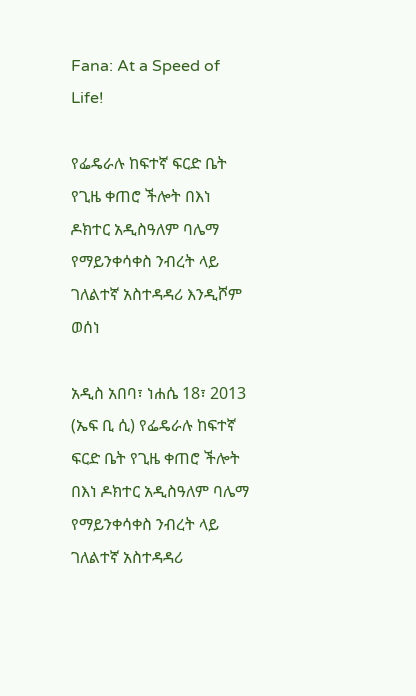Fana: At a Speed of Life!

የፌዴራሉ ከፍተኛ ፍርድ ቤት የጊዜ ቀጠሮ ችሎት በእነ ዶክተር አዲስዓለም ባሌማ የማይንቀሳቀስ ንብረት ላይ ገለልተኛ አስተዳዳሪ እንዲሾም ወሰነ

አዲስ አበባ፣ ነሐሴ 18፣ 2013 (ኤፍ ቢ ሲ) የፌዴራሉ ከፍተኛ ፍርድ ቤት የጊዜ ቀጠሮ ችሎት በእነ ዶክተር አዲስዓለም ባሌማ የማይንቀሳቀስ ንብረት ላይ ገለልተኛ አስተዳዳሪ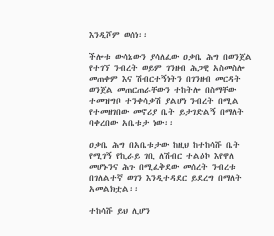እንዲሾም ወሰነ፡፡

ችሎቱ ውሳኔውን ያሳለፈው ዐቃቤ ሕግ በወንጀል የተገኘ ንብረት ወይም ገንዘብ ሕጋዊ አስመስሎ  መጠቀም እና ሽብርተኝነትን በገንዘብ መርዳት ወንጀል መጠርጠራቸውን ተከትሎ በስማቸው ተመዝግቦ ተንቀሳቃሽ ያልሆነ ንብረት በሚል የተመዘገበው መኖሪያ ቤት ይታገድልኝ በማለት ባቀረበው አቤቱታ ነው፡፡

ዐቃቤ ሕግ በአቤቱታው ከዚህ ከተከሳሹ ቤት የሚገኝ የኪራይ ገቢ ለሽብር ተልዕኮ እየዋለ መሆኑንና ሕጉ በሚፈቅደው መሰረት ንብረቱ በገለልተኛ ወገን እንዲተዳደር ይደረግ በማለት አመልክቷል፡፡

ተከሳሹ ይህ ሊሆን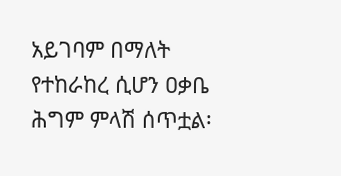አይገባም በማለት የተከራከረ ሲሆን ዐቃቤ ሕግም ምላሽ ሰጥቷል፡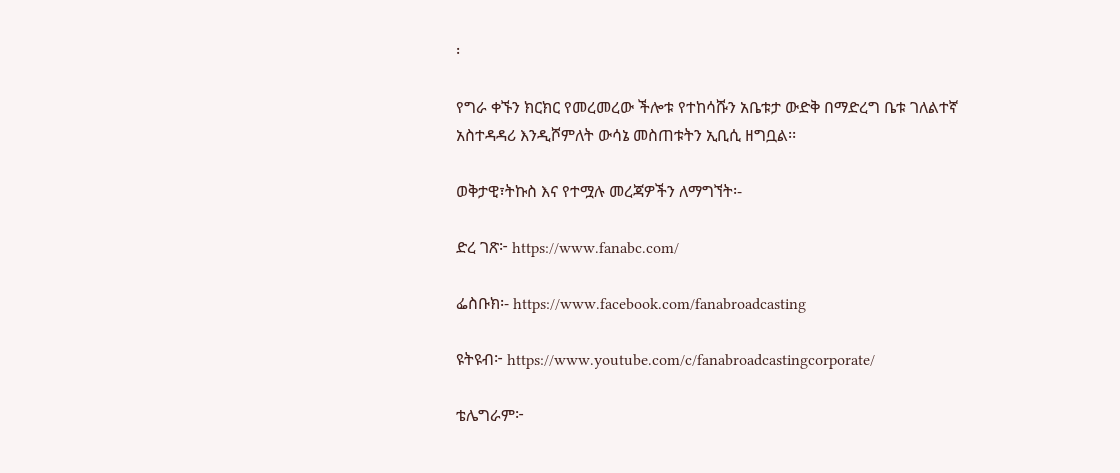፡

የግራ ቀኙን ክርክር የመረመረው ችሎቱ የተከሳሹን አቤቱታ ውድቅ በማድረግ ቤቱ ገለልተኛ አስተዳዳሪ እንዲሾምለት ውሳኔ መስጠቱትን ኢቢሲ ዘግቧል፡፡

ወቅታዊ፣ትኩስ እና የተሟሉ መረጃዎችን ለማግኘት፡-

ድረ ገጽ፦ https://www.fanabc.com/

ፌስቡክ፡- https://www.facebook.com/fanabroadcasting

ዩትዩብ፦ https://www.youtube.com/c/fanabroadcastingcorporate/

ቴሌግራም፦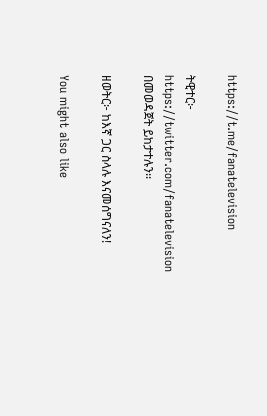https://t.me/fanatelevision

ትዊተር፦ https://twitter.com/fanatelevision በመወዳጀት ይከታተሉን፡፡

ዘወትር፦ ከእኛ ጋር ስላሉ እናመሰግናለን!

You might also like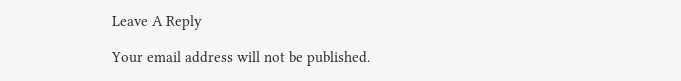Leave A Reply

Your email address will not be published.